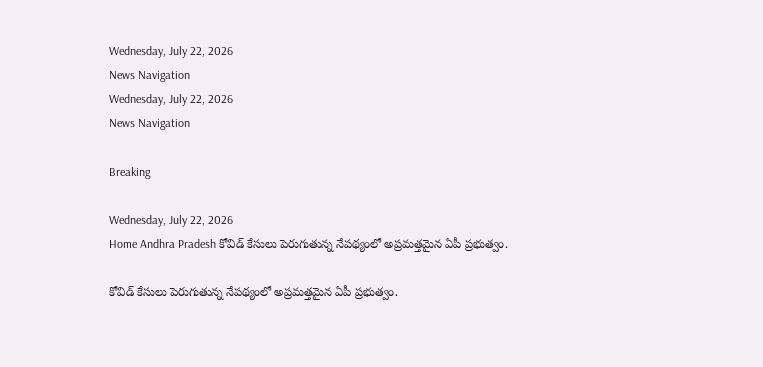Wednesday, July 22, 2026
News Navigation
Wednesday, July 22, 2026
News Navigation

Breaking

Wednesday, July 22, 2026
Home Andhra Pradesh కోవిడ్ కేసులు పెరుగుతున్న నేపథ్యంలో అప్రమత్తమైన ఏపీ ప్రభుత్వం.

కోవిడ్ కేసులు పెరుగుతున్న నేపథ్యంలో అప్రమత్తమైన ఏపీ ప్రభుత్వం.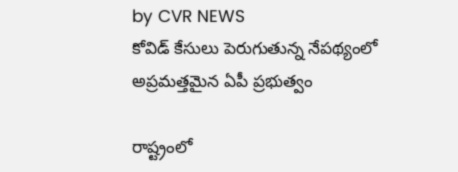by CVR NEWS
కోవిడ్ కేసులు పెరుగుతున్న నేపథ్యంలో అప్రమత్తమైన ఏపీ ప్రభుత్వం

రాష్ట్రంలో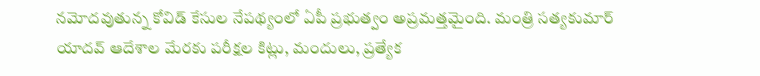నమోదవుతున్న కోవిడ్ కేసుల నేపథ్యంలో ఏపీ ప్రభుత్వం అప్రమత్తమైంది. మంత్రి సత్యకుమార్ యాదవ్ ఆదేశాల మేరకు పరీక్షల కిట్లు, మందులు, ప్రత్యేక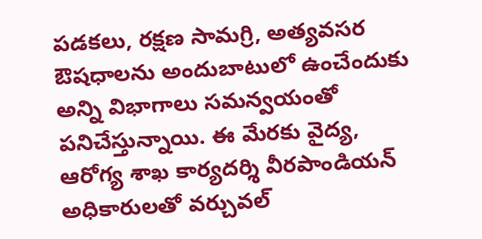పడకలు, రక్షణ సామగ్రి, అత్యవసర ఔషధాలను అందుబాటులో ఉంచేందుకు అన్ని విభాగాలు సమన్వయంతో పనిచేస్తున్నాయి. ఈ మేరకు వైద్య, ఆరోగ్య శాఖ కార్యదర్శి వీరపాండియన్ అధికారులతో వర్చువల్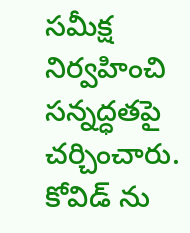సమీక్ష నిర్వహించి సన్నద్ధతపై చర్చించారు. కోవిడ్ ను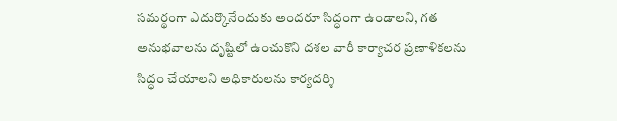సమర్థంగా ఎదుర్కొనేందుకు అందరూ సిద్ధంగా ఉండాలని, గత అనుభవాలను దృష్టిలో ఉంచుకొని దశల వారీ కార్యాచర ప్రణాళికలను సిద్ధం చేయాలని అధికారులను కార్యదర్శి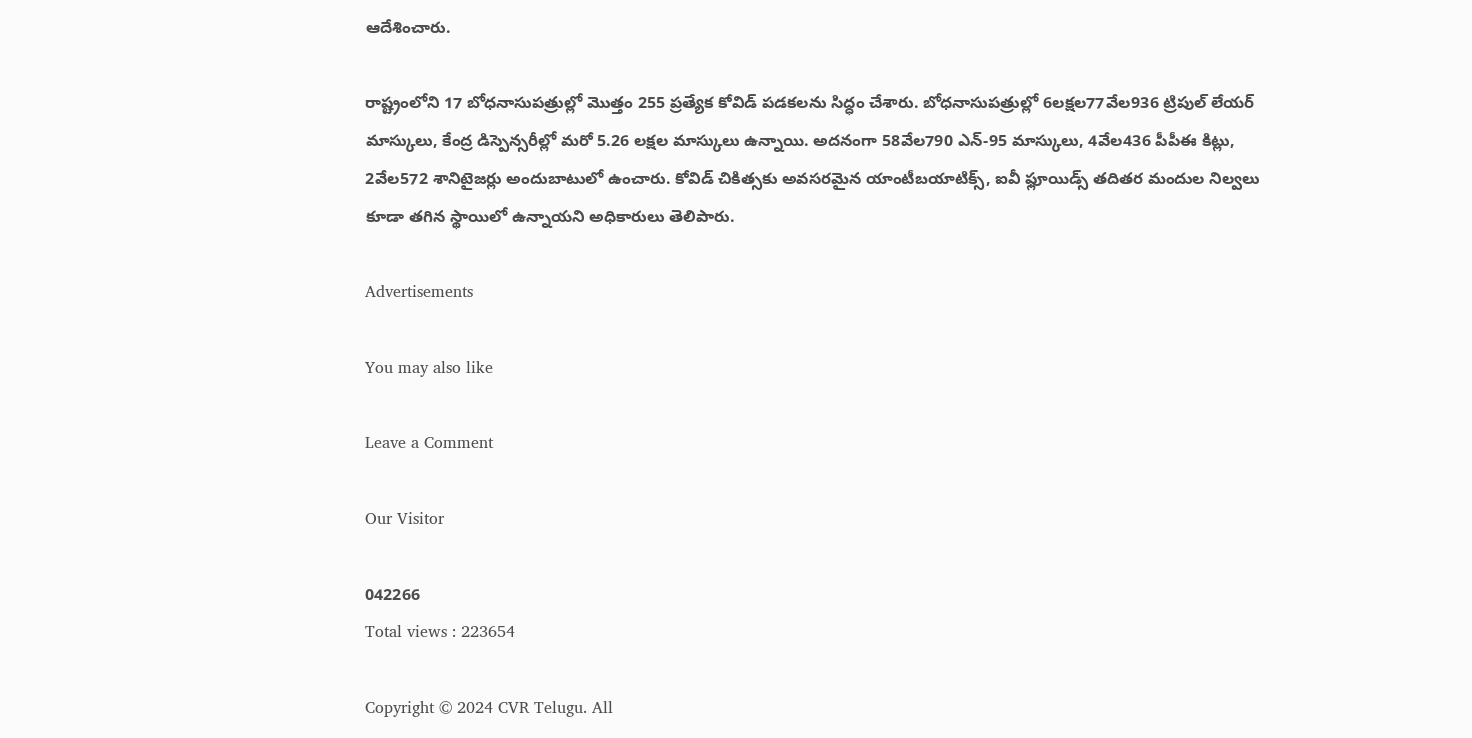ఆదేశించారు.

రాష్ట్రంలోని 17 బోధనాసుపత్రుల్లో మొత్తం 255 ప్రత్యేక కోవిడ్ పడకలను సిద్ధం చేశారు. బోధనాసుపత్రుల్లో 6లక్షల77వేల936 ట్రిపుల్ లేయర్ మాస్కులు, కేంద్ర డిస్పెన్సరీల్లో మరో 5.26 లక్షల మాస్కులు ఉన్నాయి. అదనంగా 58వేల790 ఎన్-95 మాస్కులు, 4వేల436 పీపీఈ కిట్లు, 2వేల572 శానిటైజర్లు అందుబాటులో ఉంచారు. కోవిడ్ చికిత్సకు అవసరమైన యాంటీబయాటిక్స్, ఐవీ ఫ్లూయిడ్స్ తదితర మందుల నిల్వలు కూడా తగిన స్థాయిలో ఉన్నాయని అధికారులు తెలిపారు.

Advertisements

You may also like

Leave a Comment

Our Visitor

042266
Total views : 223654

Copyright © 2024 CVR Telugu. All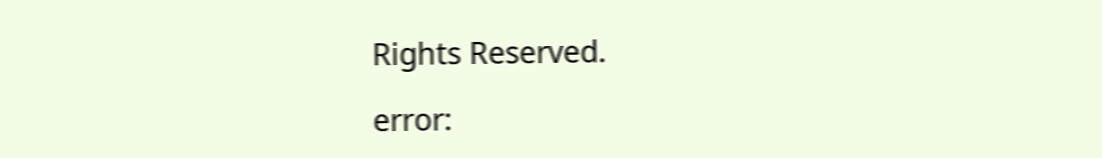Rights Reserved.

error: